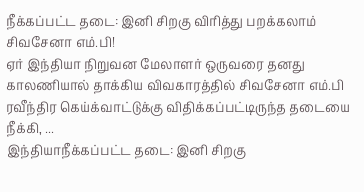நீக்கப்பட்ட தடை: இனி சிறகு விரித்து பறக்கலாம் சிவசேனா எம்.பி!
ஏர் இந்தியா நிறுவன மேலாளர் ஒருவரை தனது காலணியால் தாக்கிய விவகாரத்தில் சிவசேனா எம்.பி ரவீந்திர கெய்க்வாட்டுக்கு விதிக்கப்பட்டிருந்த தடையை நீக்கி, ...
இந்தியாநீக்கப்பட்ட தடை: இனி சிறகு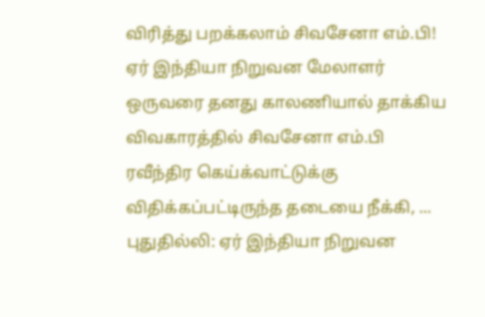விரித்து பறக்கலாம் சிவசேனா எம்.பி!
ஏர் இந்தியா நிறுவன மேலாளர் ஒருவரை தனது காலணியால் தாக்கிய விவகாரத்தில் சிவசேனா எம்.பி ரவீந்திர கெய்க்வாட்டுக்கு விதிக்கப்பட்டிருந்த தடையை நீக்கி, ...
புதுதில்லி: ஏர் இந்தியா நிறுவன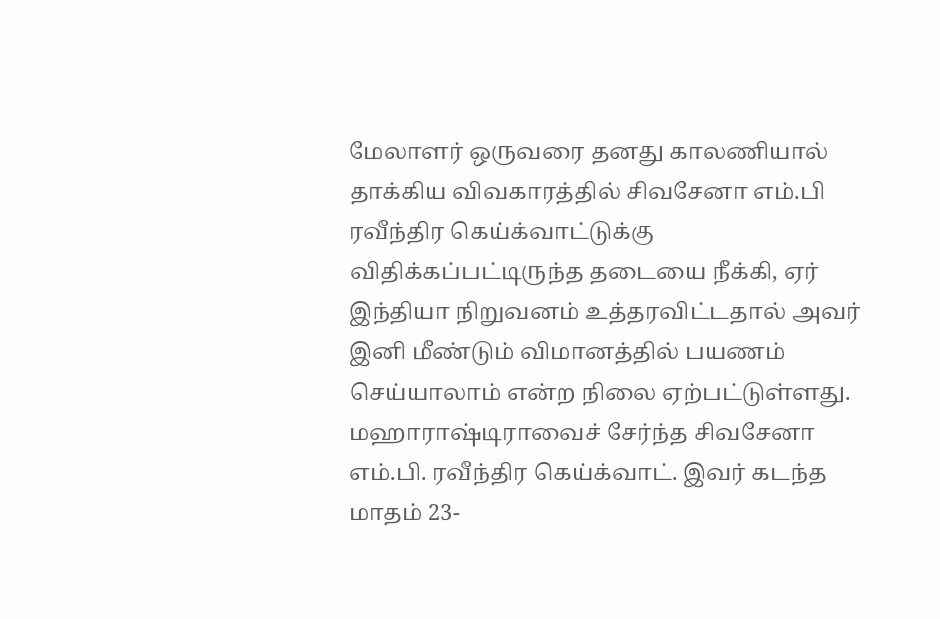மேலாளர் ஒருவரை தனது காலணியால் தாக்கிய விவகாரத்தில் சிவசேனா எம்.பி ரவீந்திர கெய்க்வாட்டுக்கு விதிக்கப்பட்டிருந்த தடையை நீக்கி, ஏர் இந்தியா நிறுவனம் உத்தரவிட்டதால் அவர் இனி மீண்டும் விமானத்தில் பயணம் செய்யாலாம் என்ற நிலை ஏற்பட்டுள்ளது.
மஹாராஷ்டிராவைச் சேர்ந்த சிவசேனா எம்.பி. ரவீந்திர கெய்க்வாட். இவர் கடந்த மாதம் 23-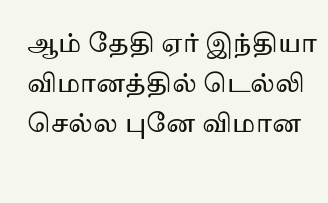ஆம் தேதி ஏர் இந்தியா விமானத்தில் டெல்லி செல்ல புனே விமான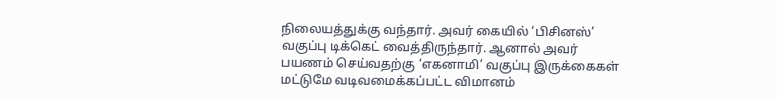நிலையத்துக்கு வந்தார். அவர் கையில் ‘பிசினஸ்’ வகுப்பு டிக்கெட் வைத்திருந்தார். ஆனால் அவர் பயணம் செய்வதற்கு ‘எகனாமி’ வகுப்பு இருக்கைகள் மட்டுமே வடிவமைக்கப்பட்ட விமானம்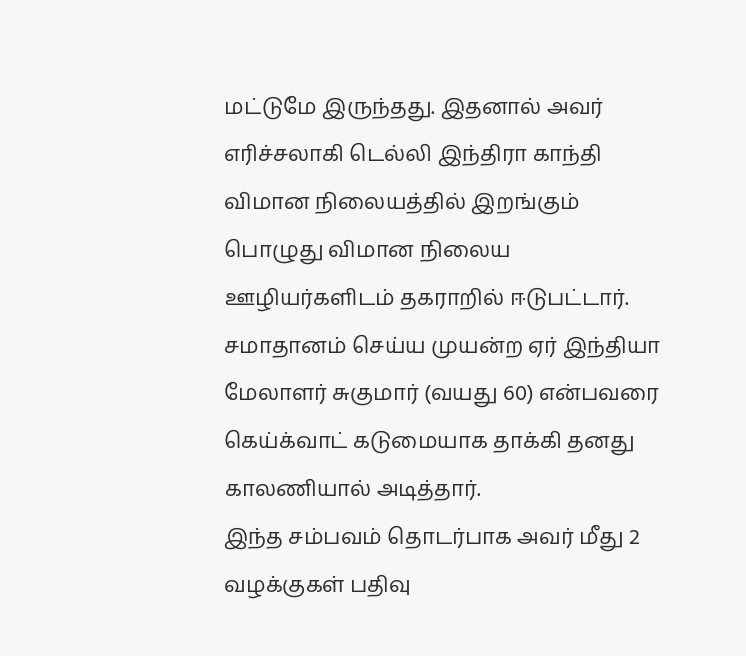மட்டுமே இருந்தது. இதனால் அவர் எரிச்சலாகி டெல்லி இந்திரா காந்தி விமான நிலையத்தில் இறங்கும் பொழுது விமான நிலைய ஊழியர்களிடம் தகராறில் ஈடுபட்டார். சமாதானம் செய்ய முயன்ற ஏர் இந்தியா மேலாளர் சுகுமார் (வயது 60) என்பவரை கெய்க்வாட் கடுமையாக தாக்கி தனது காலணியால் அடித்தார்.
இந்த சம்பவம் தொடர்பாக அவர் மீது 2 வழக்குகள் பதிவு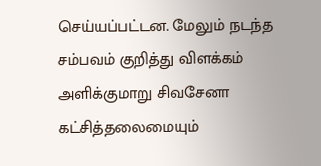செய்யப்பட்டன. மேலும் நடந்த சம்பவம் குறித்து விளக்கம் அளிக்குமாறு சிவசேனா கட்சித்தலைமையும்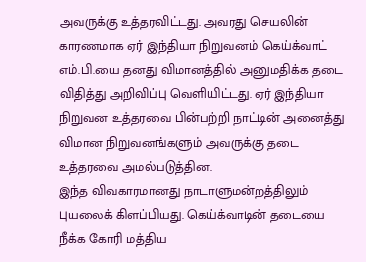அவருக்கு உத்தரவிட்டது. அவரது செயலின் காரணமாக ஏர் இந்தியா நிறுவனம் கெய்க்வாட் எம்.பி.யை தனது விமானத்தில் அனுமதிக்க தடை விதித்து அறிவிப்பு வெளியிட்டது. ஏர் இந்தியா நிறுவன உத்தரவை பின்பற்றி நாட்டின் அனைத்து விமான நிறுவனங்களும் அவருக்கு தடை உத்தரவை அமல்படுத்தின.
இந்த விவகாரமானது நாடாளுமன்றத்திலும் புயலைக் கிளப்பியது. கெய்க்வாடின் தடையை நீக்க கோரி மத்திய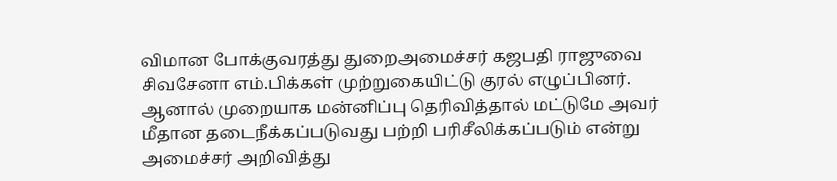விமான போக்குவரத்து துறைஅமைச்சர் கஜபதி ராஜுவை சிவசேனா எம்.பிக்கள் முற்றுகையிட்டு குரல் எழுப்பினர். ஆனால் முறையாக மன்னிப்பு தெரிவித்தால் மட்டுமே அவர் மீதான தடைநீக்கப்படுவது பற்றி பரிசீலிக்கப்படும் என்று அமைச்சர் அறிவித்து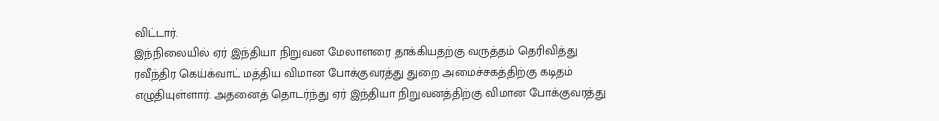விட்டார்.
இந்நிலையில் ஏர் இந்தியா நிறுவன மேலாளரை தாக்கியதற்கு வருத்தம் தெரிவித்து ரவீந்திர கெய்க்வாட் மத்திய விமான போக்குவரத்து துறை அமைச்சகத்திற்கு கடிதம் எழுதியுள்ளார். அதனைத் தொடர்ந்து ஏர் இந்தியா நிறுவனத்திற்கு விமான போக்குவரத்து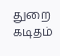துறை கடிதம்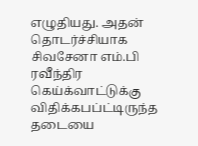எழுதியது. அதன் தொடர்ச்சியாக சிவசேனா எம்.பி ரவீந்திர கெய்க்வாட்டுக்கு விதிக்கபப்ட்டிருந்த தடையை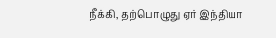நீக்கி, தற்பொழுது ஏர் இந்தியா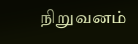நிறுவனம்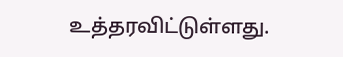உத்தரவிட்டுள்ளது.